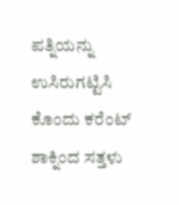ಪತ್ನಿಯನ್ನು ಉಸಿರುಗಟ್ಟಿಸಿ ಕೊಂದು ಕರೆಂಟ್ ಶಾಕ್ನಿಂದ ಸತ್ತಳು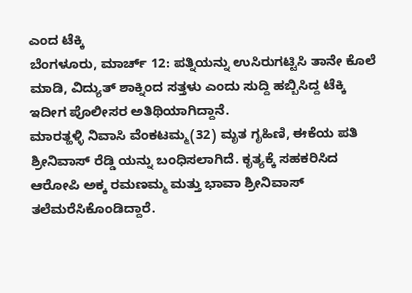ಎಂದ ಟೆಕ್ಕಿ
ಬೆಂಗಳೂರು, ಮಾರ್ಚ್ 12: ಪತ್ನಿಯನ್ನು ಉಸಿರುಗಟ್ಟಿಸಿ ತಾನೇ ಕೊಲೆ ಮಾಡಿ, ವಿದ್ಯುತ್ ಶಾಕ್ನಿಂದ ಸತ್ತಳು ಎಂದು ಸುದ್ದಿ ಹಬ್ಬಿಸಿದ್ದ ಟೆಕ್ಕಿ ಇದೀಗ ಪೊಲೀಸರ ಅತಿಥಿಯಾಗಿದ್ದಾನೆ.
ಮಾರತ್ಹಳ್ಳಿ ನಿವಾಸಿ ವೆಂಕಟಮ್ಮ(32) ಮೃತ ಗೃಹಿಣಿ, ಈಕೆಯ ಪತಿ ಶ್ರೀನಿವಾಸ್ ರೆಡ್ಡಿ ಯನ್ನು ಬಂಧಿಸಲಾಗಿದೆ. ಕೃತ್ಯಕ್ಕೆ ಸಹಕರಿಸಿದ ಆರೋಪಿ ಅಕ್ಕ ರಮಣಮ್ಮ ಮತ್ತು ಭಾವಾ ಶ್ರೀನಿವಾಸ್ ತಲೆಮರೆಸಿಕೊಂಡಿದ್ದಾರೆ.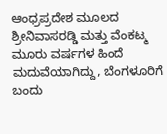ಆಂಧ್ರಪ್ರದೇಶ ಮೂಲದ ಶ್ರೀನಿವಾಸರಡ್ಡಿ ಮತ್ತು ವೆಂಕಟ್ಮ ಮೂರು ವರ್ಷಗಳ ಹಿಂದೆ ಮದುವೆಯಾಗಿದ್ದು, ಬೆಂಗಳೂರಿಗೆ ಬಂದು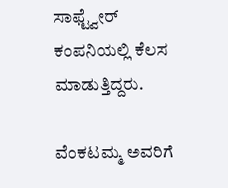ಸಾಫ್ಟ್ವೇರ್ ಕಂಪನಿಯಲ್ಲಿ ಕೆಲಸ ಮಾಡುತ್ತಿದ್ದರು.

ವೆಂಕಟಮ್ಮ ಅವರಿಗೆ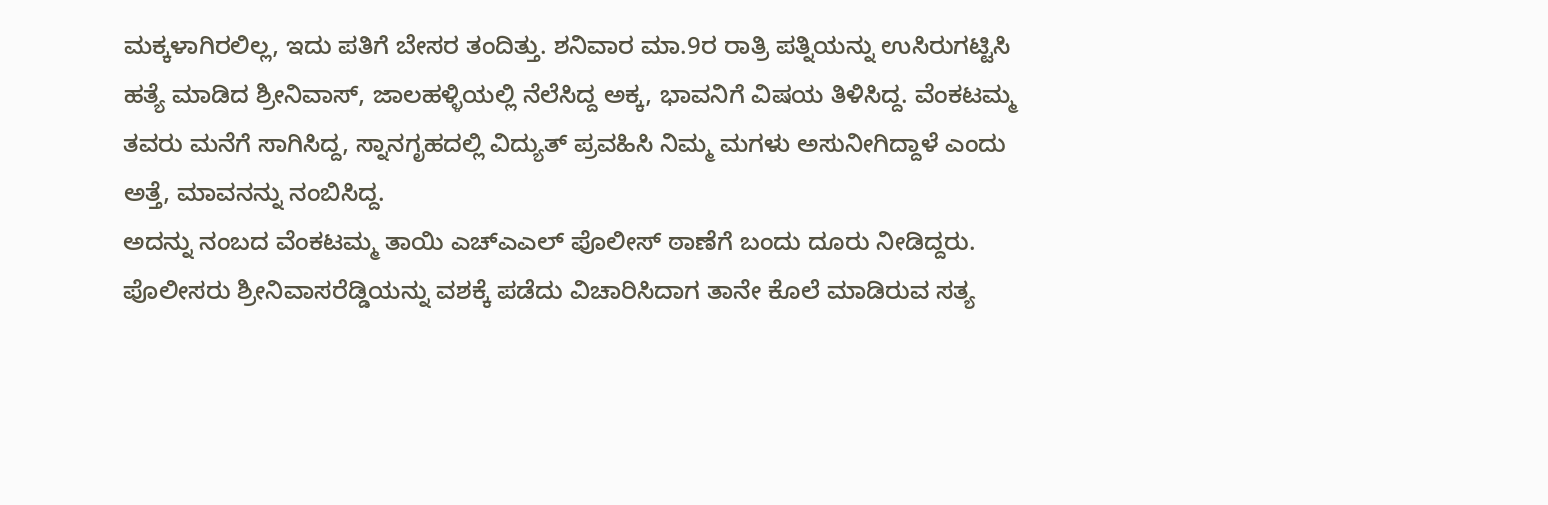ಮಕ್ಕಳಾಗಿರಲಿಲ್ಲ, ಇದು ಪತಿಗೆ ಬೇಸರ ತಂದಿತ್ತು. ಶನಿವಾರ ಮಾ.9ರ ರಾತ್ರಿ ಪತ್ನಿಯನ್ನು ಉಸಿರುಗಟ್ಟಿಸಿ ಹತ್ಯೆ ಮಾಡಿದ ಶ್ರೀನಿವಾಸ್, ಜಾಲಹಳ್ಳಿಯಲ್ಲಿ ನೆಲೆಸಿದ್ದ ಅಕ್ಕ, ಭಾವನಿಗೆ ವಿಷಯ ತಿಳಿಸಿದ್ದ. ವೆಂಕಟಮ್ಮ ತವರು ಮನೆಗೆ ಸಾಗಿಸಿದ್ದ, ಸ್ನಾನಗೃಹದಲ್ಲಿ ವಿದ್ಯುತ್ ಪ್ರವಹಿಸಿ ನಿಮ್ಮ ಮಗಳು ಅಸುನೀಗಿದ್ದಾಳೆ ಎಂದು ಅತ್ತೆ, ಮಾವನನ್ನು ನಂಬಿಸಿದ್ದ.
ಅದನ್ನು ನಂಬದ ವೆಂಕಟಮ್ಮ ತಾಯಿ ಎಚ್ಎಎಲ್ ಪೊಲೀಸ್ ಠಾಣೆಗೆ ಬಂದು ದೂರು ನೀಡಿದ್ದರು. ಪೊಲೀಸರು ಶ್ರೀನಿವಾಸರೆಡ್ಡಿಯನ್ನು ವಶಕ್ಕೆ ಪಡೆದು ವಿಚಾರಿಸಿದಾಗ ತಾನೇ ಕೊಲೆ ಮಾಡಿರುವ ಸತ್ಯ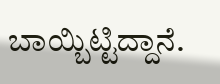ಬಾಯ್ಬಿಟ್ಟಿದ್ದಾನೆ.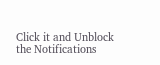Click it and Unblock the Notifications